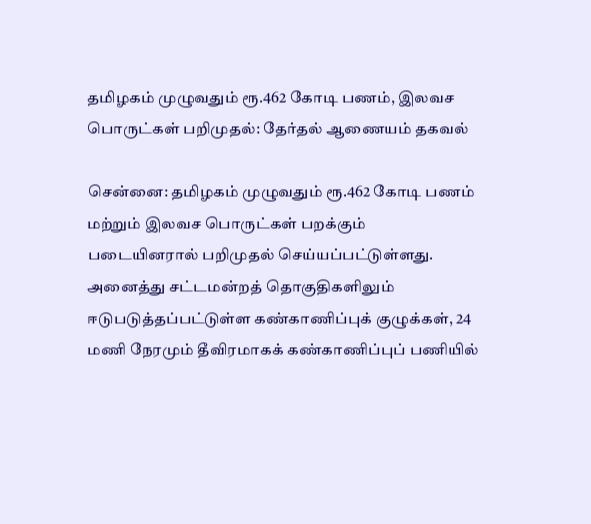தமிழகம் முழுவதும் ரூ.462 கோடி பணம், இலவச பொருட்கள் பறிமுதல்: தேர்தல் ஆணையம் தகவல்

சென்னை: தமிழகம் முழுவதும் ரூ.462 கோடி பணம் மற்றும் இலவச பொருட்கள் பறக்கும் படையினரால் பறிமுதல் செய்யப்பட்டுள்ளது. அனைத்து சட்டமன்றத் தொகுதிகளிலும் ஈடுபடுத்தப்பட்டுள்ள கண்காணிப்புக் குழுக்கள், 24 மணி நேரமும் தீவிரமாகக் கண்காணிப்புப் பணியில்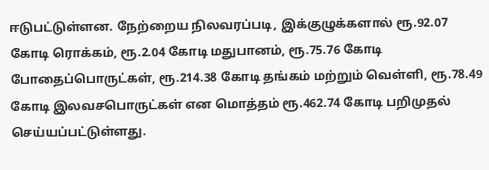ஈடுபட்டுள்ளன. நேற்றைய நிலவரப்படி, இக்குழுக்களால் ரூ.92.07 கோடி ரொக்கம், ரூ.2.04 கோடி மதுபானம், ரூ.75.76 கோடி போதைப்பொருட்கள், ரூ.214.38 கோடி தங்கம் மற்றும் வெள்ளி, ரூ.78.49 கோடி இலவசபொருட்கள் என மொத்தம் ரூ.462.74 கோடி பறிமுதல் செய்யப்பட்டுள்ளது.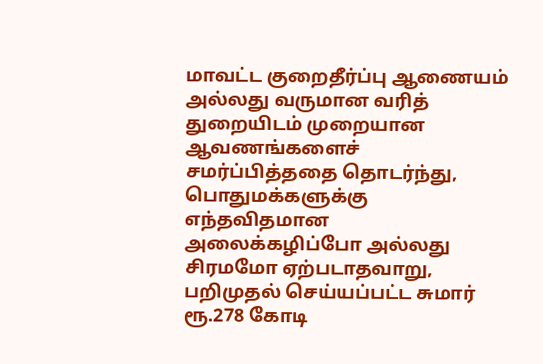மாவட்ட குறைதீர்ப்பு ஆணையம் அல்லது வருமான வரித் துறையிடம் முறையான ஆவணங்களைச் சமர்ப்பித்ததை தொடர்ந்து, பொதுமக்களுக்கு எந்தவிதமான அலைக்கழிப்போ அல்லது சிரமமோ ஏற்படாதவாறு, பறிமுதல் செய்யப்பட்ட சுமார் ரூ.278 கோடி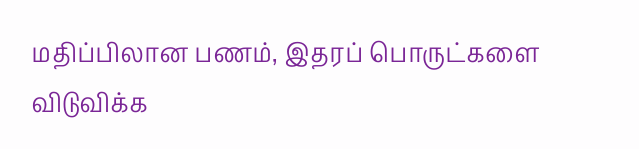மதிப்பிலான பணம், இதரப் பொருட்களை விடுவிக்க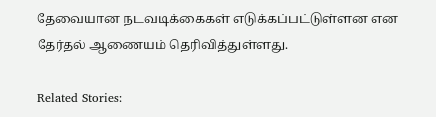தேவையான நடவடிக்கைகள் எடுக்கப்பட்டுள்ளன என தேர்தல் ஆணையம் தெரிவித்துள்ளது.

Related Stories: